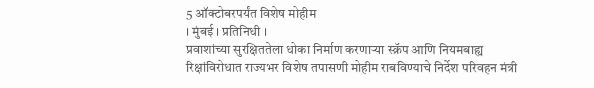5 ऑक्टोबरपर्यंत विशेष मोहीम
। मुंबई । प्रतिनिधी ।
प्रवाशांच्या सुरक्षिततेला धोका निर्माण करणाऱ्या स्क्रॅप आणि नियमबाह्य रिक्षांविरोधात राज्यभर विशेष तपासणी मोहीम राबविण्याचे निर्देश परिवहन मंत्री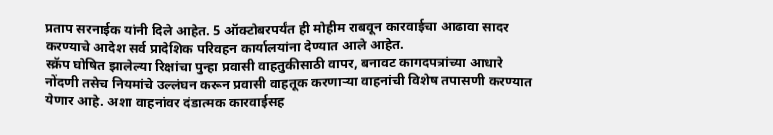प्रताप सरनाईक यांनी दिले आहेत. 5 ऑक्टोबरपर्यंत ही मोहीम राबवून कारवाईचा आढावा सादर करण्याचे आदेश सर्व प्रादेशिक परिवहन कार्यालयांना देण्यात आले आहेत.
स्क्रॅप घोषित झालेल्या रिक्षांचा पुन्हा प्रवासी वाहतुकीसाठी वापर, बनावट कागदपत्रांच्या आधारे नोंदणी तसेच नियमांचे उल्लंघन करून प्रवासी वाहतूक करणाऱ्या वाहनांची विशेष तपासणी करण्यात येणार आहे. अशा वाहनांवर दंडात्मक कारवाईसह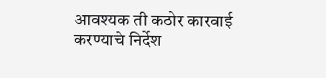आवश्यक ती कठोर कारवाई करण्याचे निर्देश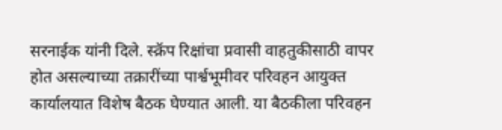सरनाईक यांनी दिले. स्क्रॅप रिक्षांचा प्रवासी वाहतुकीसाठी वापर होत असल्याच्या तक्रारींच्या पार्श्वभूमीवर परिवहन आयुक्त कार्यालयात विशेष बैठक घेण्यात आली. या बैठकीला परिवहन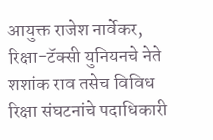आयुक्त राजेश नार्वेकर, रिक्षा-टॅक्सी युनियनचे नेते शशांक राव तसेच विविध रिक्षा संघटनांचे पदाधिकारी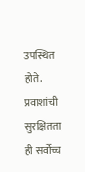उपस्थित होते.
प्रवाशांची सुरक्षितता ही सर्वोच्च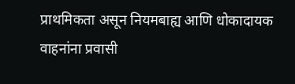प्राथमिकता असून नियमबाह्य आणि धोकादायक वाहनांना प्रवासी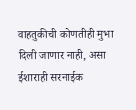वाहतुकीची कोणतीही मुभा दिली जाणार नाही, असा ईशाराही सरनाईक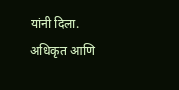यांनी दिला. अधिकृत आणि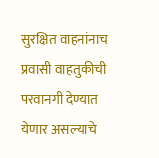सुरक्षित वाहनांनाच प्रवासी वाहतुकीची परवानगी देण्यात येणार असल्याचे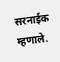सरनाईक म्हणाले.